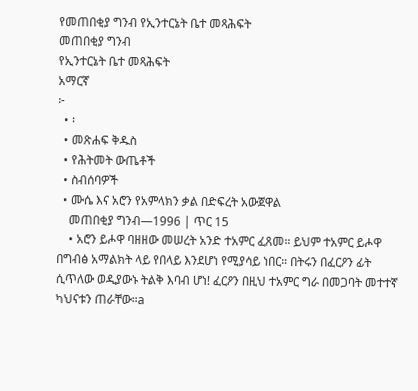የመጠበቂያ ግንብ የኢንተርኔት ቤተ መጻሕፍት
መጠበቂያ ግንብ
የኢንተርኔት ቤተ መጻሕፍት
አማርኛ
፦
  • ፡
  • መጽሐፍ ቅዱስ
  • የሕትመት ውጤቶች
  • ስብሰባዎች
  • ሙሴ እና አሮን የአምላክን ቃል በድፍረት አውጀዋል
    መጠበቂያ ግንብ—1996 | ጥር 15
    • አሮን ይሖዋ ባዘዘው መሠረት አንድ ተአምር ፈጸመ። ይህም ተአምር ይሖዋ በግብፅ አማልክት ላይ የበላይ እንደሆነ የሚያሳይ ነበር። በትሩን በፈርዖን ፊት ሲጥለው ወዲያውኑ ትልቅ እባብ ሆነ! ፈርዖን በዚህ ተአምር ግራ በመጋባት መተተኛ ካህናቱን ጠራቸው።a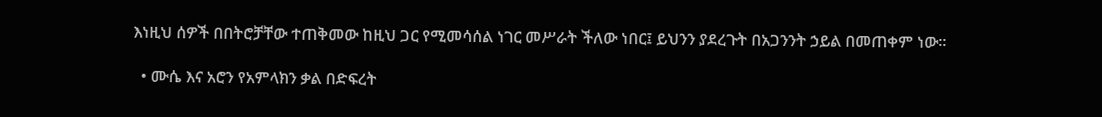እነዚህ ሰዎች በበትሮቻቸው ተጠቅመው ከዚህ ጋር የሚመሳሰል ነገር መሥራት ችለው ነበር፤ ይህንን ያደረጉት በአጋንንት ኃይል በመጠቀም ነው።

  • ሙሴ እና አሮን የአምላክን ቃል በድፍረት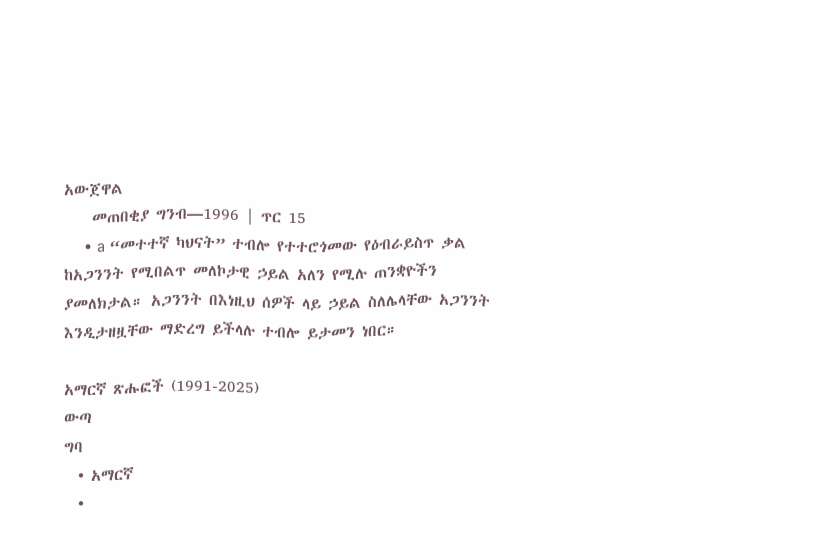አውጀዋል
    መጠበቂያ ግንብ—1996 | ጥር 15
    • a “መተተኛ ካህናት” ተብሎ የተተሮጎመው የዕብራይስጥ ቃል ከአጋንንት የሚበልጥ መለኮታዊ ኃይል አለን የሚሉ ጠንቋዮችን ያመለክታል። አጋንንት በእነዚህ ሰዎች ላይ ኃይል ስለሌላቸው አጋንንት እንዲታዘዟቸው ማድረግ ይችላሉ ተብሎ ይታመን ነበር።

አማርኛ ጽሑፎች (1991-2025)
ውጣ
ግባ
  • አማርኛ
  •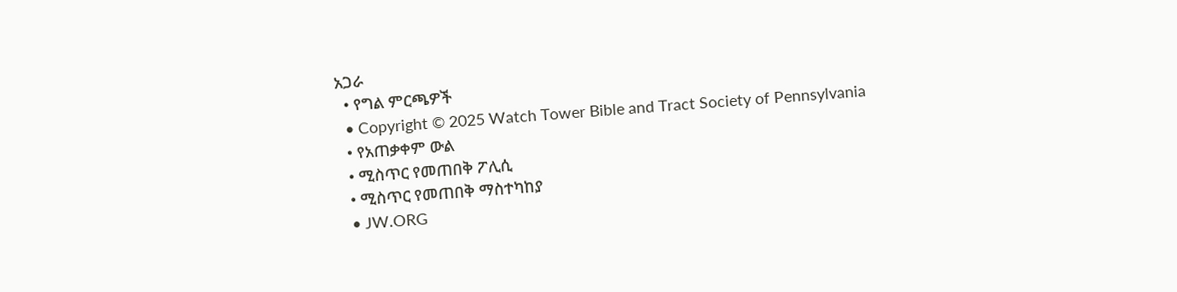አጋራ
  • የግል ምርጫዎች
  • Copyright © 2025 Watch Tower Bible and Tract Society of Pennsylvania
  • የአጠቃቀም ውል
  • ሚስጥር የመጠበቅ ፖሊሲ
  • ሚስጥር የመጠበቅ ማስተካከያ
  • JW.ORG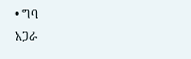• ግባ
አጋራ